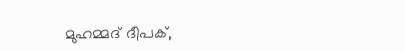മുഹമ്മദ് ദീപക്,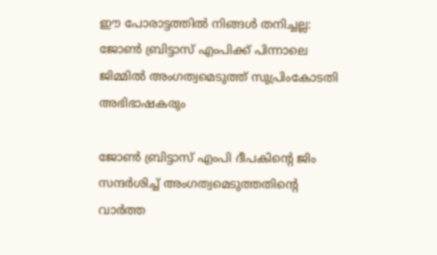ഈ പോരാട്ടത്തില്‍ നിങ്ങള്‍ തനിച്ചല്ല: ജോൺ ബ്രിട്ടാസ് എംപിക്ക് പിന്നാലെ ജിമ്മിൽ അംഗത്വമെടുത്ത് സുപ്രിംകോടതി അഭിഭാഷകരും

ജോൺ ബ്രിട്ടാസ് എംപി ദീപകിന്‍റെ ജിം സന്ദർശിച്ച് അംഗത്വമെടുത്തതിന്‍റെ വാർത്ത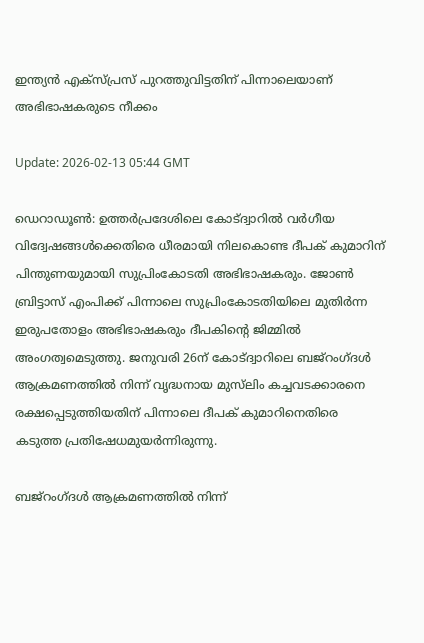ഇന്ത്യൻ എക്സ്പ്രസ് പുറത്തുവിട്ടതിന് പിന്നാലെയാണ് അഭിഭാഷകരുടെ നീക്കം

Update: 2026-02-13 05:44 GMT

ഡെറാഡൂണ്‍: ഉത്തര്‍പ്രദേശിലെ കോട്ദ്വാറില്‍ വര്‍ഗീയ വിദ്വേഷങ്ങൾക്കെതിരെ ധീരമായി നിലകൊണ്ട ദീപക് കുമാറിന് പിന്തുണയുമായി സുപ്രിംകോടതി അഭിഭാഷകരും. ജോൺ ബ്രിട്ടാസ് എംപിക്ക് പിന്നാലെ സുപ്രിംകോടതിയിലെ മുതിർന്ന ഇരുപതോളം അഭിഭാഷകരും ദീപകിന്‍റെ ജിമ്മിൽ അംഗത്വമെടുത്തു. ജനുവരി 26ന് കോട്ദ്വാറിലെ ബജ്‌റംഗ്ദള്‍ ആക്രമണത്തില്‍ നിന്ന് വൃദ്ധനായ മുസ്‌ലിം കച്ചവടക്കാരനെ രക്ഷപ്പെടുത്തിയതിന് പിന്നാലെ ദീപക് കുമാറിനെതിരെ കടുത്ത പ്രതിഷേധമുയര്‍ന്നിരുന്നു.

ബജ്‌റംഗ്ദള്‍ ആക്രമണത്തില്‍ നിന്ന്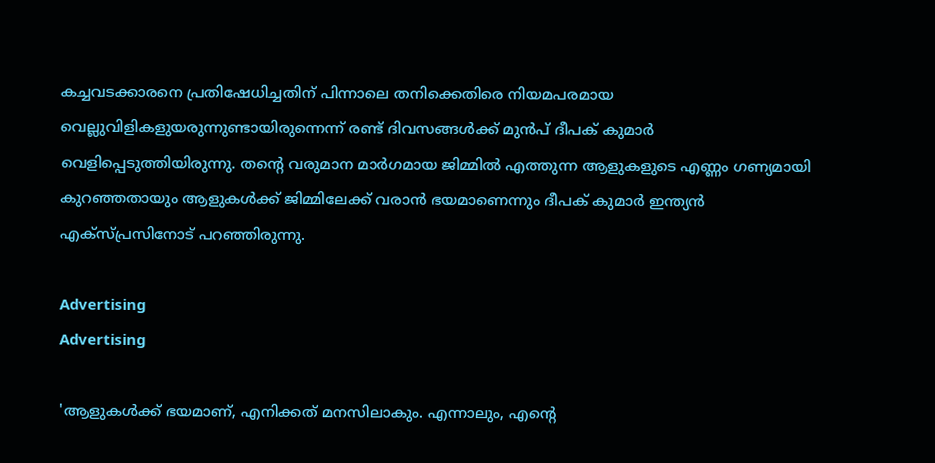കച്ചവടക്കാരനെ പ്രതിഷേധിച്ചതിന് പിന്നാലെ തനിക്കെതിരെ നിയമപരമായ വെല്ലുവിളികളുയരുന്നുണ്ടായിരുന്നെന്ന് രണ്ട് ദിവസങ്ങള്‍ക്ക് മുന്‍പ് ദീപക് കുമാര്‍ വെളിപ്പെടുത്തിയിരുന്നു. തന്റെ വരുമാന മാര്‍ഗമായ ജിമ്മില്‍ എത്തുന്ന ആളുകളുടെ എണ്ണം ഗണ്യമായി കുറഞ്ഞതായും ആളുകള്‍ക്ക് ജിമ്മിലേക്ക് വരാന്‍ ഭയമാണെന്നും ദീപക് കുമാര്‍ ഇന്ത്യന്‍ എക്‌സ്പ്രസിനോട് പറഞ്ഞിരുന്നു.

Advertising
Advertising

'ആളുകള്‍ക്ക് ഭയമാണ്, എനിക്കത് മനസിലാകും. എന്നാലും, എന്റെ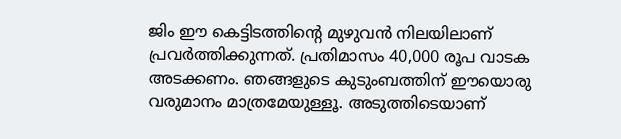ജിം ഈ കെട്ടിടത്തിന്റെ മുഴുവന്‍ നിലയിലാണ് പ്രവര്‍ത്തിക്കുന്നത്. പ്രതിമാസം 40,000 രൂപ വാടക അടക്കണം. ഞങ്ങളുടെ കുടുംബത്തിന് ഈയൊരു വരുമാനം മാത്രമേയുള്ളൂ. അടുത്തിടെയാണ്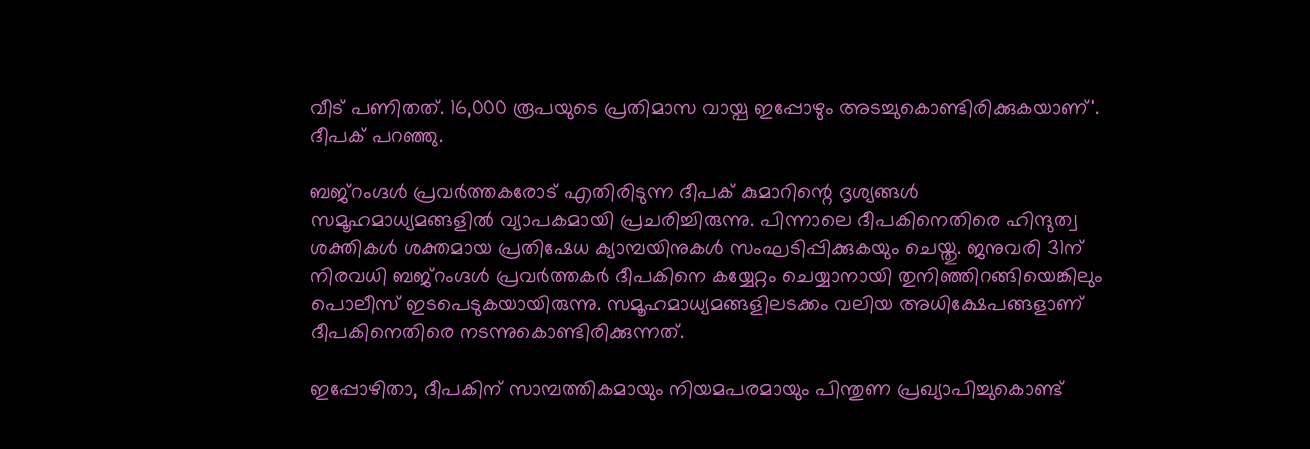വീട് പണിതത്. 16,000 രൂപയുടെ പ്രതിമാസ വായ്പ ഇപ്പോഴും അടച്ചുകൊണ്ടിരിക്കുകയാണ്'. ദീപക് പറഞ്ഞു.

ബജ്‌റംഗ്ദള്‍ പ്രവര്‍ത്തകരോട് എതിരിടുന്ന ദീപക് കുമാറിന്റെ ദൃശ്യങ്ങള്‍ സമൂഹമാധ്യമങ്ങളില്‍ വ്യാപകമായി പ്രചരിച്ചിരുന്നു. പിന്നാലെ ദീപകിനെതിരെ ഹിന്ദുത്വ ശക്തികള്‍ ശക്തമായ പ്രതിഷേധ ക്യാമ്പയിനുകള്‍ സംഘടിപ്പിക്കുകയും ചെയ്തു. ജനുവരി 31ന് നിരവധി ബജ്‌റംഗ്ദള്‍ പ്രവര്‍ത്തകര്‍ ദീപകിനെ കയ്യേറ്റം ചെയ്യാനായി തുനിഞ്ഞിറങ്ങിയെങ്കിലും പൊലീസ് ഇടപെടുകയായിരുന്നു. സമൂഹമാധ്യമങ്ങളിലടക്കം വലിയ അധിക്ഷേപങ്ങളാണ് ദീപകിനെതിരെ നടന്നുകൊണ്ടിരിക്കുന്നത്.

ഇപ്പോഴിതാ, ദീപകിന് സാമ്പത്തികമായും നിയമപരമായും പിന്തുണ പ്രഖ്യാപിച്ചുകൊണ്ട്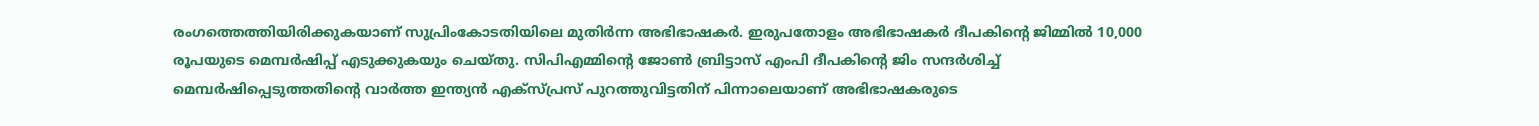രംഗത്തെത്തിയിരിക്കുകയാണ് സുപ്രിംകോടതിയിലെ മുതിര്‍ന്ന അഭിഭാഷകര്‍. ഇരുപതോളം അഭിഭാഷകര്‍ ദീപകിന്റെ ജിമ്മില്‍ 10,000 രൂപയുടെ മെമ്പര്‍ഷിപ്പ് എടുക്കുകയും ചെയ്തു. സിപിഎമ്മിന്റെ ജോണ്‍ ബ്രിട്ടാസ് എംപി ദീപകിന്റെ ജിം സന്ദര്‍ശിച്ച് മെമ്പര്‍ഷിപ്പെടുത്തതിന്റെ വാര്‍ത്ത ഇന്ത്യന്‍ എക്‌സ്പ്രസ് പുറത്തുവിട്ടതിന് പിന്നാലെയാണ് അഭിഭാഷകരുടെ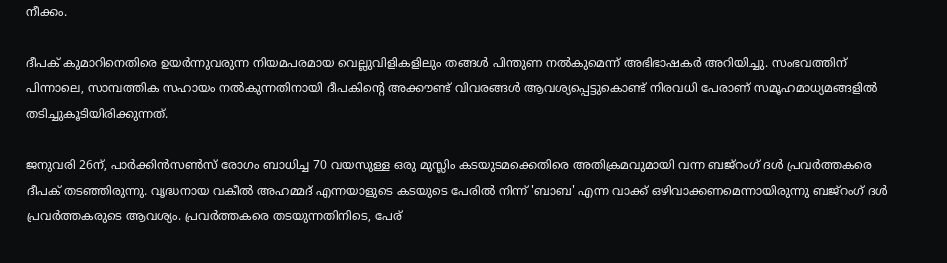നീക്കം.

ദീപക് കുമാറിനെതിരെ ഉയര്‍ന്നുവരുന്ന നിയമപരമായ വെല്ലുവിളികളിലും തങ്ങള്‍ പിന്തുണ നല്‍കുമെന്ന് അഭിഭാഷകര്‍ അറിയിച്ചു. സംഭവത്തിന് പിന്നാലെ, സാമ്പത്തിക സഹായം നല്‍കുന്നതിനായി ദീപകിന്റെ അക്കൗണ്ട് വിവരങ്ങള്‍ ആവശ്യപ്പെട്ടുകൊണ്ട് നിരവധി പേരാണ് സമൂഹമാധ്യമങ്ങളില്‍ തടിച്ചുകൂടിയിരിക്കുന്നത്.

ജനുവരി 26ന്, പാര്‍ക്കിന്‍സണ്‍സ് രോഗം ബാധിച്ച 70 വയസുള്ള ഒരു മുസ്ലിം കടയുടമക്കെതിരെ അതിക്രമവുമായി വന്ന ബജ്റംഗ് ദള്‍ പ്രവര്‍ത്തകരെ ദീപക് തടഞ്ഞിരുന്നു. വൃദ്ധനായ വകീല്‍ അഹമ്മദ് എന്നയാളുടെ കടയുടെ പേരില്‍ നിന്ന് 'ബാബ' എന്ന വാക്ക് ഒഴിവാക്കണമെന്നായിരുന്നു ബജ്റംഗ് ദള്‍ പ്രവര്‍ത്തകരുടെ ആവശ്യം. പ്രവര്‍ത്തകരെ തടയുന്നതിനിടെ, പേര്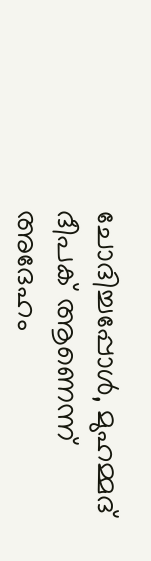ചോദിച്ചപ്പോള്‍, മുഹമ്മദ് ദീപക് ആണെന്ന് അദേഹം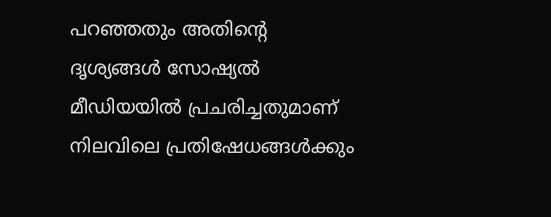പറഞ്ഞതും അതിന്റെ ദൃശ്യങ്ങള്‍ സോഷ്യല്‍ മീഡിയയില്‍ പ്രചരിച്ചതുമാണ് നിലവിലെ പ്രതിഷേധങ്ങള്‍ക്കും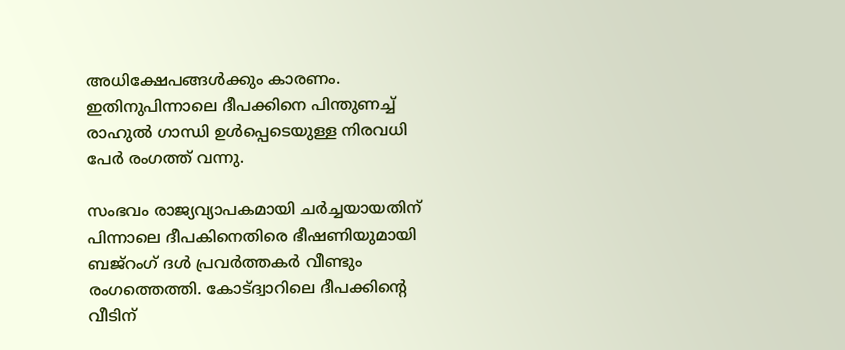അധിക്ഷേപങ്ങള്‍ക്കും കാരണം. ഇതിനുപിന്നാലെ ദീപക്കിനെ പിന്തുണച്ച് രാഹുല്‍ ഗാന്ധി ഉള്‍പ്പെടെയുള്ള നിരവധി പേര്‍ രംഗത്ത് വന്നു.

സംഭവം രാജ്യവ്യാപകമായി ചര്‍ച്ചയായതിന് പിന്നാലെ ദീപകിനെതിരെ ഭീഷണിയുമായി ബജ്റംഗ് ദള്‍ പ്രവര്‍ത്തകര്‍ വീണ്ടും രംഗത്തെത്തി. കോട്ദ്വാറിലെ ദീപക്കിന്റെ വീടിന്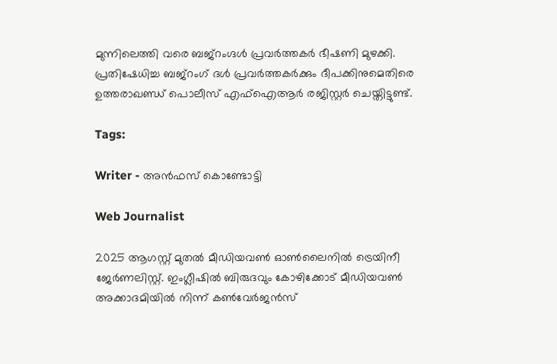മുന്നിലെത്തി വരെ ബജ്‌റംഗ്ദള്‍ പ്രവര്‍ത്തകര്‍ ഭീഷണി മുഴക്കി. പ്രതിഷേധിച്ച ബജ്റംഗ് ദള്‍ പ്രവര്‍ത്തകര്‍ക്കും ദീപക്കിനുമെതിരെ ഉത്തരാഖണ്ഡ് പൊലീസ് എഫ്ഐആര്‍ രജിസ്റ്റര്‍ ചെയ്തിട്ടുണ്ട്.

Tags:

Writer - അൻഫസ് കൊണ്ടോട്ടി

Web Journalist

2025 ആഗസ്റ്റ് മുതൽ മീഡിയവൺ ഓൺലൈനിൽ ട്രെയിനീ ജേർണലിസ്റ്റ്. ഇംഗ്ലീഷിൽ ബിരുദവും കോഴിക്കോട് മീഡിയവൺ അക്കാദമിയിൽ നിന്ന് കൺവേർജൻസ്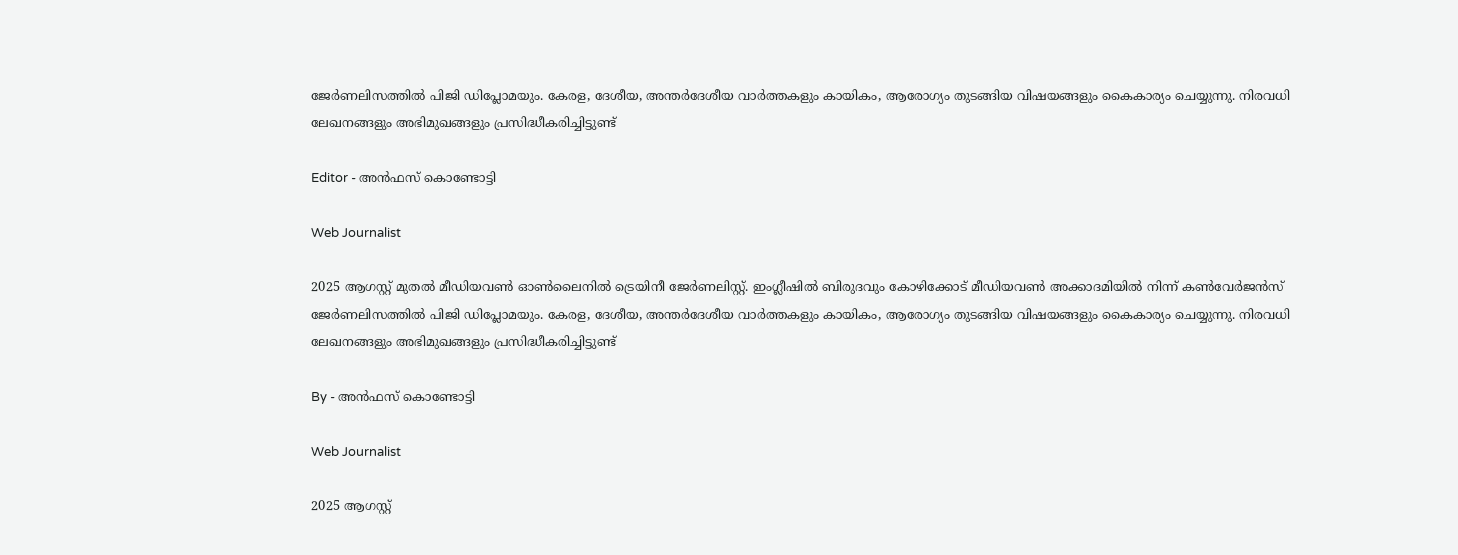ജേർണലിസത്തിൽ പിജി ഡിപ്ലോമയും. കേരള, ദേശീയ, അന്തർദേശീയ വാർത്തകളും കായികം, ആരോഗ്യം തുടങ്ങിയ വിഷയങ്ങളും കൈകാര്യം ചെയ്യുന്നു. നിരവധി ലേഖനങ്ങളും അഭിമുഖങ്ങളും പ്രസിദ്ധീകരിച്ചിട്ടുണ്ട്

Editor - അൻഫസ് കൊണ്ടോട്ടി

Web Journalist

2025 ആഗസ്റ്റ് മുതൽ മീഡിയവൺ ഓൺലൈനിൽ ട്രെയിനീ ജേർണലിസ്റ്റ്. ഇംഗ്ലീഷിൽ ബിരുദവും കോഴിക്കോട് മീഡിയവൺ അക്കാദമിയിൽ നിന്ന് കൺവേർജൻസ് ജേർണലിസത്തിൽ പിജി ഡിപ്ലോമയും. കേരള, ദേശീയ, അന്തർദേശീയ വാർത്തകളും കായികം, ആരോഗ്യം തുടങ്ങിയ വിഷയങ്ങളും കൈകാര്യം ചെയ്യുന്നു. നിരവധി ലേഖനങ്ങളും അഭിമുഖങ്ങളും പ്രസിദ്ധീകരിച്ചിട്ടുണ്ട്

By - അൻഫസ് കൊണ്ടോട്ടി

Web Journalist

2025 ആഗസ്റ്റ്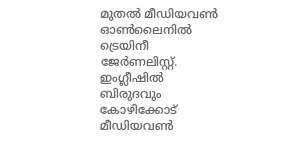മുതൽ മീഡിയവൺ ഓൺലൈനിൽ ട്രെയിനീ ജേർണലിസ്റ്റ്. ഇംഗ്ലീഷിൽ ബിരുദവും കോഴിക്കോട് മീഡിയവൺ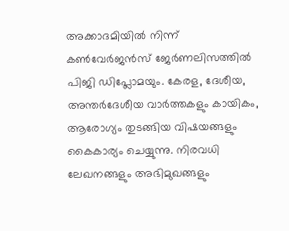അക്കാദമിയിൽ നിന്ന് കൺവേർജൻസ് ജേർണലിസത്തിൽ പിജി ഡിപ്ലോമയും. കേരള, ദേശീയ, അന്തർദേശീയ വാർത്തകളും കായികം, ആരോഗ്യം തുടങ്ങിയ വിഷയങ്ങളും കൈകാര്യം ചെയ്യുന്നു. നിരവധി ലേഖനങ്ങളും അഭിമുഖങ്ങളും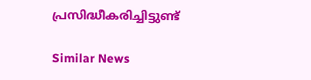പ്രസിദ്ധീകരിച്ചിട്ടുണ്ട്

Similar News